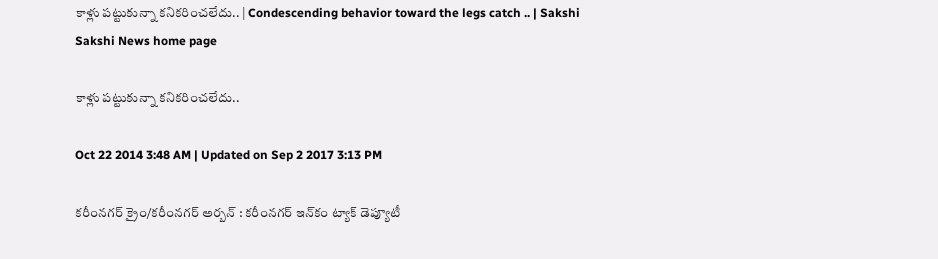కాళ్లు పట్టుకున్నా కనికరించలేదు.. | Condescending behavior toward the legs catch .. | Sakshi
Sakshi News home page

కాళ్లు పట్టుకున్నా కనికరించలేదు..

Oct 22 2014 3:48 AM | Updated on Sep 2 2017 3:13 PM

కరీంనగర్ క్రైం/కరీంనగర్ అర్బన్ : కరీంనగర్ ఇన్‌కం ట్యాక్ డెప్యూటీ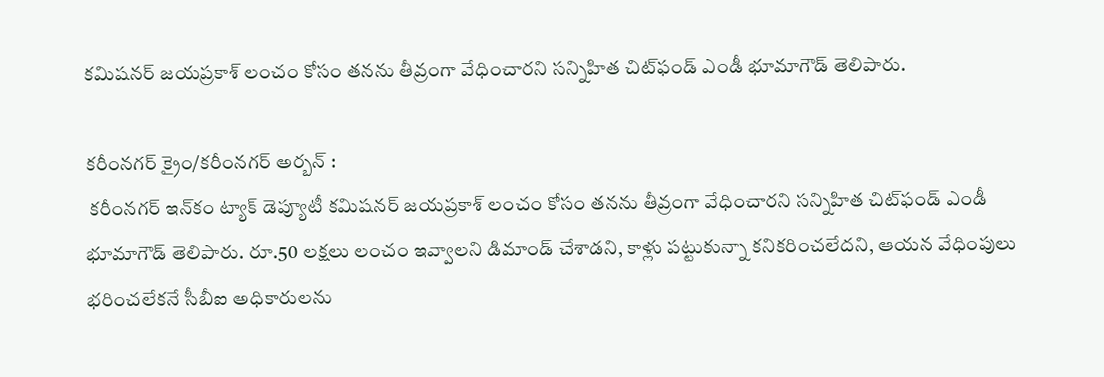కమిషనర్ జయప్రకాశ్ లంచం కోసం తనను తీవ్రంగా వేధించారని సన్నిహిత చిట్‌ఫండ్ ఎండీ భూమాగౌడ్ తెలిపారు.

కరీంనగర్ క్రైం/కరీంనగర్ అర్బన్ :
 కరీంనగర్ ఇన్‌కం ట్యాక్ డెప్యూటీ కమిషనర్ జయప్రకాశ్ లంచం కోసం తనను తీవ్రంగా వేధించారని సన్నిహిత చిట్‌ఫండ్ ఎండీ భూమాగౌడ్ తెలిపారు. రూ.50 లక్షలు లంచం ఇవ్వాలని డిమాండ్ చేశాడని, కాళ్లు పట్టుకున్నా కనికరించలేదని, ఆయన వేధింపులు భరించలేకనే సీబీఐ అధికారులను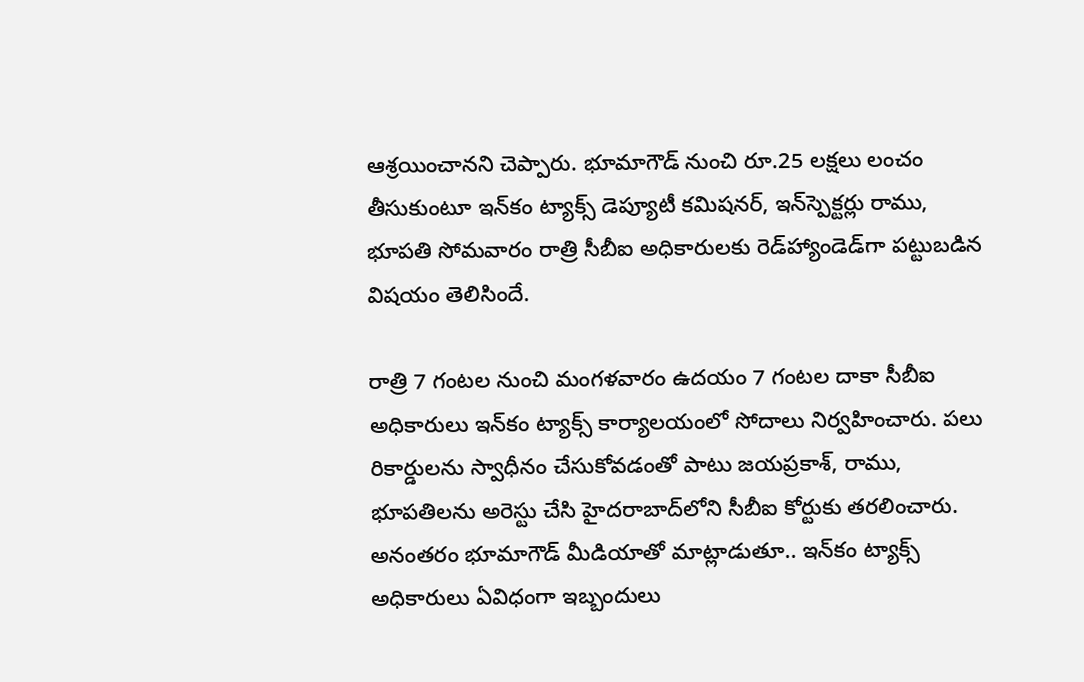ఆశ్రయించానని చెప్పారు. భూమాగౌడ్ నుంచి రూ.25 లక్షలు లంచం తీసుకుంటూ ఇన్‌కం ట్యాక్స్ డెప్యూటీ కమిషనర్, ఇన్‌స్పెక్టర్లు రాము, భూపతి సోమవారం రాత్రి సీబీఐ అధికారులకు రెడ్‌హ్యాండెడ్‌గా పట్టుబడిన విషయం తెలిసిందే.

రాత్రి 7 గంటల నుంచి మంగళవారం ఉదయం 7 గంటల దాకా సీబీఐ అధికారులు ఇన్‌కం ట్యాక్స్ కార్యాలయంలో సోదాలు నిర్వహించారు. పలు రికార్డులను స్వాధీనం చేసుకోవడంతో పాటు జయప్రకాశ్, రాము, భూపతిలను అరెస్టు చేసి హైదరాబాద్‌లోని సీబీఐ కోర్టుకు తరలించారు. అనంతరం భూమాగౌడ్ మీడియాతో మాట్లాడుతూ.. ఇన్‌కం ట్యాక్స్ అధికారులు ఏవిధంగా ఇబ్బందులు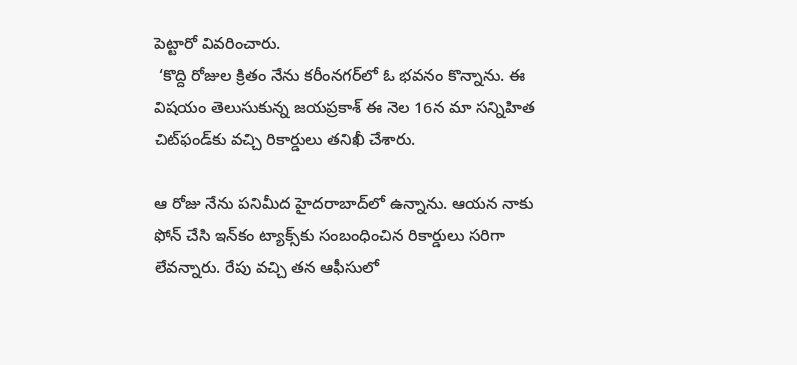పెట్టారో వివరించారు.
 ‘కొద్ది రోజుల క్రితం నేను కరీంనగర్‌లో ఓ భవనం కొన్నాను. ఈ విషయం తెలుసుకున్న జయప్రకాశ్ ఈ నెల 16న మా సన్నిహిత చిట్‌ఫండ్‌కు వచ్చి రికార్డులు తనిఖీ చేశారు.

ఆ రోజు నేను పనిమీద హైదరాబాద్‌లో ఉన్నాను. ఆయన నాకు ఫోన్ చేసి ఇన్‌కం ట్యాక్స్‌కు సంబంధించిన రికార్డులు సరిగా లేవన్నారు. రేపు వచ్చి తన ఆఫీసులో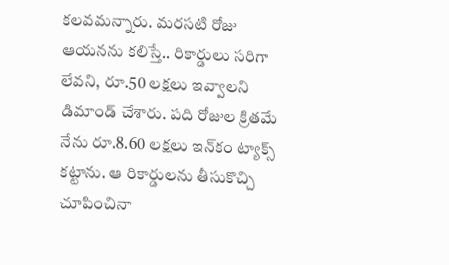కలవమన్నారు. మరసటి రోజు ఆయనను కలిస్తే.. రికార్డులు సరిగా లేవని, రూ.50 లక్షలు ఇవ్వాలని డిమాండ్ చేశారు. పది రోజుల క్రితమే నేను రూ.8.60 లక్షలు ఇన్‌కం ట్యాక్స్ కట్టాను. ఆ రికార్డులను తీసుకొచ్చి చూపించినా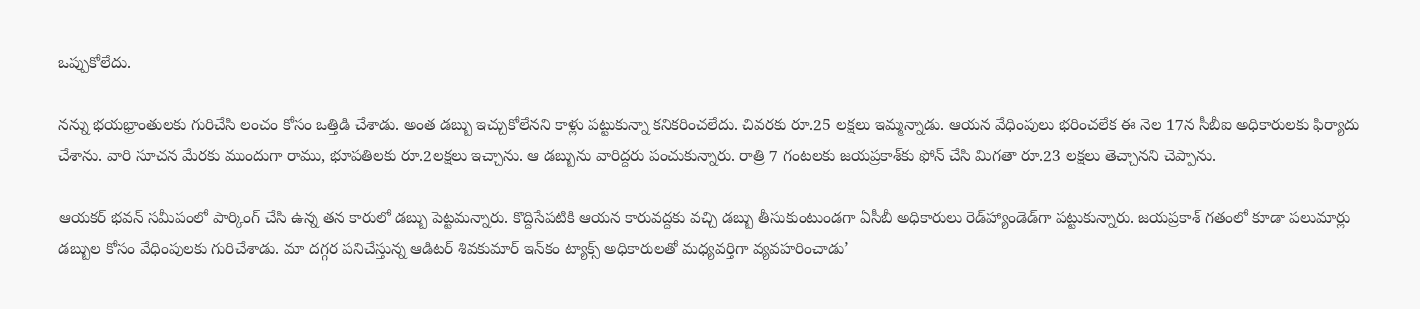ఒప్పుకోలేదు.

నన్ను భయభ్రాంతులకు గురిచేసి లంచం కోసం ఒత్తిడి చేశాడు. అంత డబ్బు ఇచ్చుకోలేనని కాళ్లు పట్టుకున్నా కనికరించలేదు. చివరకు రూ.25 లక్షలు ఇమ్మన్నాడు. ఆయన వేధింపులు భరించలేక ఈ నెల 17న సీబీఐ అధికారులకు ఫిర్యాదు చేశాను. వారి సూచన మేరకు ముందుగా రాము, భూపతిలకు రూ.2లక్షలు ఇచ్చాను. ఆ డబ్బును వారిద్దరు పంచుకున్నారు. రాత్రి 7 గంటలకు జయప్రకాశ్‌కు ఫోన్ చేసి మిగతా రూ.23 లక్షలు తెచ్చానని చెప్పాను.

ఆయకర్ భవన్ సమీపంలో పార్కింగ్ చేసి ఉన్న తన కారులో డబ్బు పెట్టమన్నారు. కొద్దిసేపటికి ఆయన కారువద్దకు వచ్చి డబ్బు తీసుకుంటుండగా ఏసీబీ అధికారులు రెడ్‌హ్యాండెడ్‌గా పట్టుకున్నారు. జయప్రకాశ్ గతంలో కూడా పలుమార్లు డబ్బుల కోసం వేధింపులకు గురిచేశాడు. మా దగ్గర పనిచేస్తున్న ఆడిటర్ శివకుమార్ ఇన్‌కం ట్యాక్స్ అధికారులతో మధ్యవర్తిగా వ్యవహరించాడు’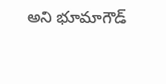అని భూమాగౌడ్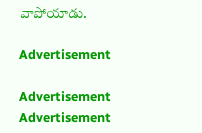వాపోయాడు.

Advertisement

Advertisement
Advertisement